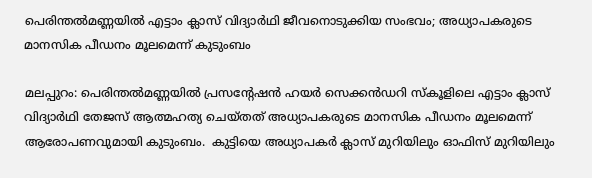പെരിന്തൽമണ്ണയിൽ എട്ടാം ക്ലാസ് വിദ്യാർഥി ജീവനൊടുക്കിയ സംഭവം; അധ്യാപകരുടെ മാനസിക പീഡനം മൂലമെന്ന് കുടുംബം

മലപ്പുറം: പെരിന്തൽമണ്ണയിൽ പ്രസൻ്റേഷന്‍ ഹയർ സെക്കൻഡറി സ്കൂളിലെ എട്ടാം ക്ലാസ് വിദ്യാർഥി തേജസ് ആത്മഹത്യ ചെയ്തത് അധ്യാപകരുടെ മാനസിക പീഡനം മൂലമെന്ന് ആരോപണവുമായി കുടുംബം.  കുട്ടിയെ അധ്യാപകർ ക്ലാസ് മുറിയിലും ഓഫിസ് മുറിയിലും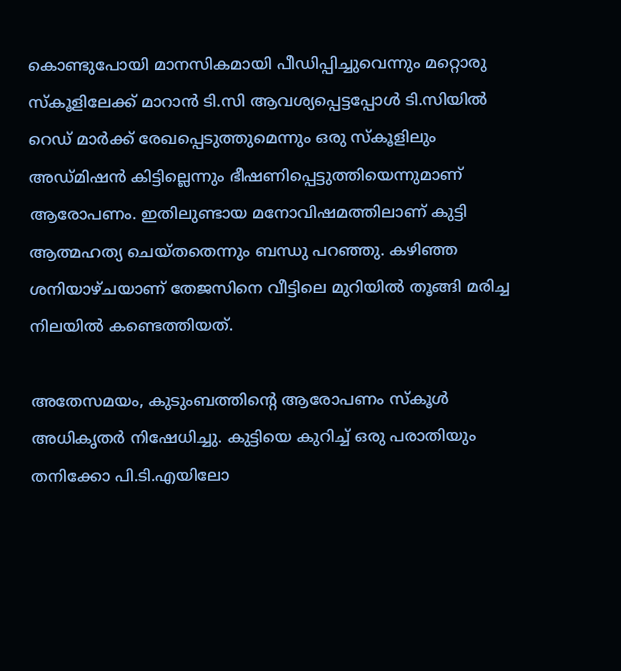കൊണ്ടുപോയി മാനസികമായി പീഡിപ്പിച്ചുവെന്നും മറ്റൊരു സ്കൂളിലേക്ക് മാറാൻ ടി.സി ആവശ്യപ്പെട്ടപ്പോൾ ടി.സിയിൽ റെഡ് മാർക്ക് രേഖപ്പെടുത്തുമെന്നും ഒരു സ്കൂളിലും അഡ്മിഷന്‍ കിട്ടില്ലെന്നും ഭീഷണിപ്പെട്ടുത്തിയെന്നുമാണ് ആരോപണം. ഇതിലുണ്ടായ മനോവിഷമത്തിലാണ് കുട്ടി ആത്മഹത്യ ചെയ്തതെന്നും ബന്ധു പറഞ്ഞു. കഴിഞ്ഞ ശനിയാഴ്ചയാണ് തേജസിനെ വീട്ടിലെ മുറിയിൽ തൂങ്ങി മരിച്ച നിലയിൽ കണ്ടെത്തിയത്.

അതേസമയം, കുടുംബത്തിന്‍റെ ആരോപണം സ്കൂൾ അധികൃതർ നിഷേധിച്ചു. കുട്ടിയെ കുറിച്ച് ഒരു പരാതിയും തനിക്കോ പി.ടി.എയിലോ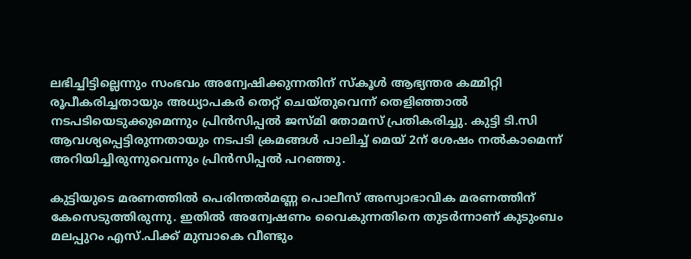ലഭിച്ചിട്ടില്ലെന്നും സംഭവം അന്വേഷിക്കുന്നതിന് സ്കൂൾ ആഭ്യന്തര കമ്മിറ്റി രൂപീകരിച്ചതായും അധ്യാപകർ തെറ്റ് ചെയ്തുവെന്ന് തെളിഞ്ഞാൽ നടപടിയെടുക്കുമെന്നും പ്രിൻസിപ്പൽ ജസ്മി തോമസ് പ്രതികരിച്ചു. കുട്ടി ടി.സി ആവശ്യപ്പെട്ടിരുന്നതായും നടപടി ക്രമങ്ങൾ പാലിച്ച് മെയ് 2ന് ശേഷം നൽകാമെന്ന് അറിയിച്ചിരുന്നുവെന്നും പ്രിൻസിപ്പൽ പറഞ്ഞു.

കുട്ടിയുടെ മരണത്തിൽ പെരിന്തൽമണ്ണ പൊലീസ് അസ്വാഭാവിക മരണത്തിന് കേസെടുത്തിരുന്നു. ഇതിൽ അന്വേഷണം വൈകുന്നതിനെ തുടർന്നാണ് കുടുംബം മലപ്പുറം എസ്.പിക്ക് മുമ്പാകെ വീണ്ടും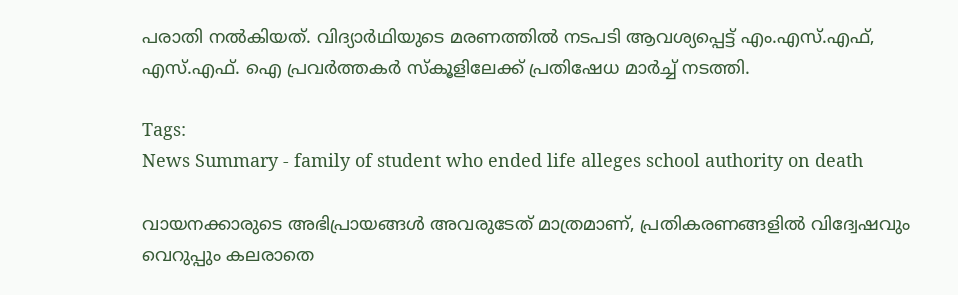പരാതി നൽകിയത്. വിദ്യാർഥിയുടെ മരണത്തിൽ നടപടി ആവശ്യപ്പെട്ട് എം.എസ്.എഫ്, എസ്.എഫ്. ഐ പ്രവർത്തകർ സ്കൂളിലേക്ക് പ്രതിഷേധ മാർച്ച് നടത്തി.

Tags:
News Summary - family of student who ended life alleges school authority on death

വായനക്കാരുടെ അഭിപ്രായങ്ങള്‍ അവരുടേത് മാത്രമാണ്, പ്രതികരണങ്ങളിൽ വിദ്വേഷവും വെറുപ്പും കലരാതെ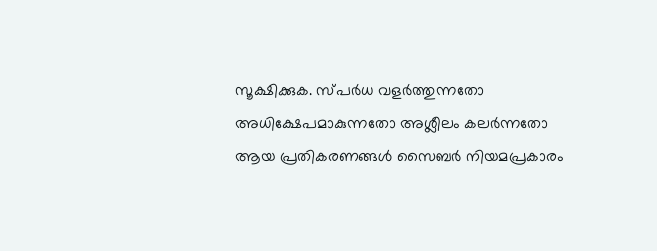സൂക്ഷിക്കുക. സ്പർധ വളർത്തുന്നതോ അധിക്ഷേപമാകുന്നതോ അശ്ലീലം കലർന്നതോ ആയ പ്രതികരണങ്ങൾ സൈബർ നിയമപ്രകാരം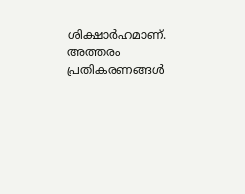ശിക്ഷാർഹമാണ്. അത്തരം പ്രതികരണങ്ങൾ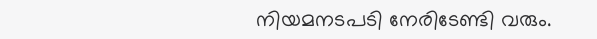നിയമനടപടി നേരിടേണ്ടി വരും.